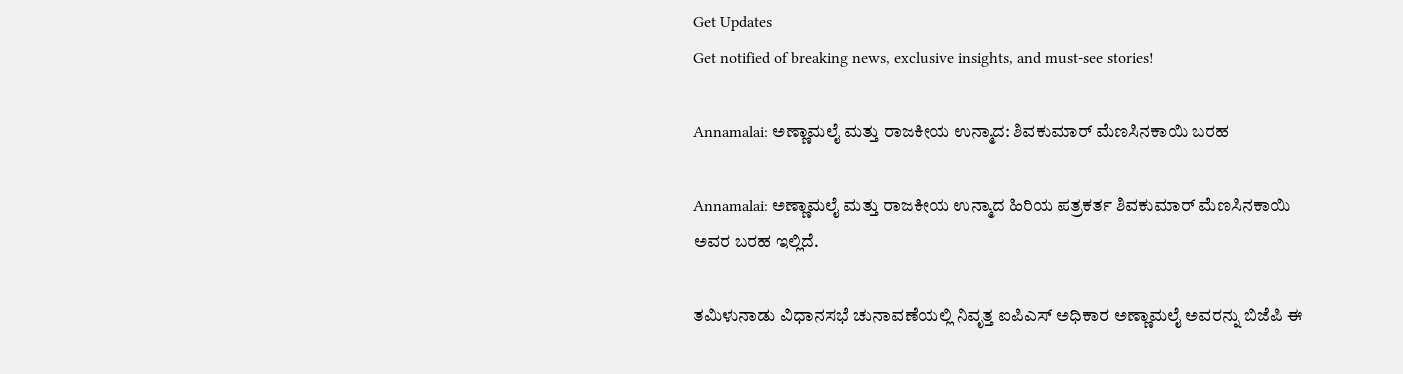Get Updates
Get notified of breaking news, exclusive insights, and must-see stories!

Annamalai: ಅಣ್ಣಾಮಲೈ ಮತ್ತು ರಾಜಕೀಯ ಉನ್ಮಾದ: ಶಿವಕುಮಾರ್ ಮೆಣಸಿನಕಾಯಿ ಬರಹ

Annamalai: ಅಣ್ಣಾಮಲೈ ಮತ್ತು ರಾಜಕೀಯ ಉನ್ಮಾದ ಹಿರಿಯ ಪತ್ರಕರ್ತ ಶಿವಕುಮಾರ್ ಮೆಣಸಿನಕಾಯಿ ಅವರ ಬರಹ ಇಲ್ಲಿದೆ.

ತಮಿಳುನಾಡು ವಿಧಾನಸಭೆ ಚುನಾವಣೆಯಲ್ಲಿ ನಿವೃತ್ತ ಐಪಿಎಸ್ ಅಧಿಕಾರ ಅಣ್ಣಾಮಲೈ ಅವರನ್ನು ಬಿಜೆಪಿ ಈ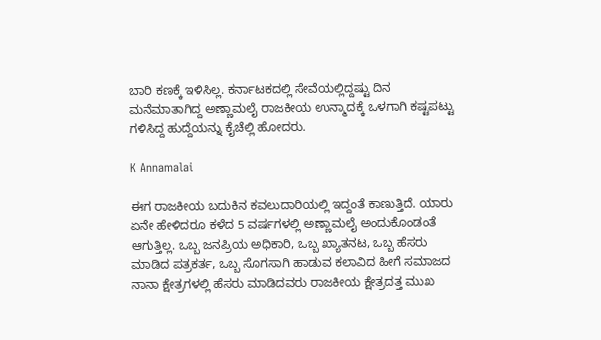ಬಾರಿ ಕಣಕ್ಕೆ ಇಳಿಸಿಲ್ಲ. ಕರ್ನಾಟಕದಲ್ಲಿ ಸೇವೆಯಲ್ಲಿದ್ದಷ್ಟು ದಿನ ಮನೆಮಾತಾಗಿದ್ದ ಅಣ್ಣಾಮಲೈ ರಾಜಕೀಯ ಉನ್ಮಾದಕ್ಕೆ ಒಳಗಾಗಿ ಕಷ್ಟಪಟ್ಟು ಗಳಿಸಿದ್ದ ಹುದ್ದೆಯನ್ನು ಕೈಚೆಲ್ಲಿ ಹೋದರು.

K Annamalai

ಈಗ ರಾಜಕೀಯ ಬದುಕಿನ ಕವಲುದಾರಿಯಲ್ಲಿ ಇದ್ದಂತೆ ಕಾಣುತ್ತಿದೆ. ಯಾರು ಏನೇ ಹೇಳಿದರೂ ಕಳೆದ 5 ವರ್ಷಗಳಲ್ಲಿ ಅಣ್ಣಾಮಲೈ ಅಂದುಕೊಂಡಂತೆ ಆಗುತ್ತಿಲ್ಲ. ಒಬ್ಬ ಜನಪ್ರಿಯ ಅಧಿಕಾರಿ, ಒಬ್ಬ ಖ್ಯಾತನಟ, ಒಬ್ಬ ಹೆಸರು ಮಾಡಿದ ಪತ್ರಕರ್ತ, ಒಬ್ಬ ಸೊಗಸಾಗಿ ಹಾಡುವ ಕಲಾವಿದ ಹೀಗೆ ಸಮಾಜದ ನಾನಾ ಕ್ಷೇತ್ರಗಳಲ್ಲಿ ಹೆಸರು ಮಾಡಿದವರು ರಾಜಕೀಯ ಕ್ಷೇತ್ರದತ್ತ ಮುಖ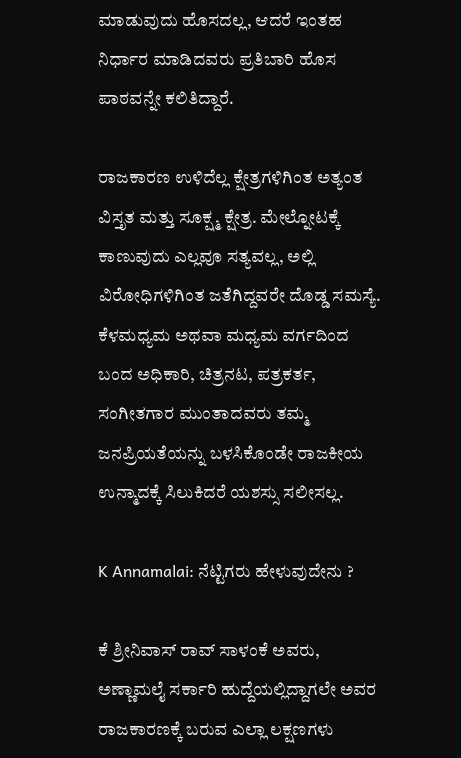ಮಾಡುವುದು ಹೊಸದಲ್ಲ, ಆದರೆ ಇಂತಹ ನಿರ್ಧಾರ ಮಾಡಿದವರು ಪ್ರತಿಬಾರಿ ಹೊಸ ಪಾಠವನ್ನೇ ಕಲಿತಿದ್ದಾರೆ.

ರಾಜಕಾರಣ ಉಳಿದೆಲ್ಲ ಕ್ಷೇತ್ರಗಳಿಗಿಂತ ಅತ್ಯಂತ ವಿಸ್ತೃತ ಮತ್ತು ಸೂಕ್ಷ್ಮ ಕ್ಷೇತ್ರ. ಮೇಲ್ನೋಟಕ್ಕೆ ಕಾಣುವುದು ಎಲ್ಲವೂ ಸತ್ಯವಲ್ಲ, ಅಲ್ಲಿ ವಿರೋಧಿಗಳಿಗಿಂತ ಜತೆಗಿದ್ದವರೇ ದೊಡ್ಡ ಸಮಸ್ಯೆ. ಕೆಳಮಧ್ಯಮ ಅಥವಾ ಮಧ್ಯಮ ವರ್ಗದಿಂದ ಬಂದ ಅಧಿಕಾರಿ, ಚಿತ್ರನಟ, ಪತ್ರಕರ್ತ, ಸಂಗೀತಗಾರ ಮುಂತಾದವರು ತಮ್ಮ ಜನಪ್ರಿಯತೆಯನ್ನು ಬಳಸಿಕೊಂಡೇ ರಾಜಕೀಯ ಉನ್ಮಾದಕ್ಕೆ ಸಿಲುಕಿದರೆ ಯಶಸ್ಸು ಸಲೀಸಲ್ಲ.

K Annamalai: ನೆಟ್ಟಿಗರು ಹೇಳುವುದೇನು ?

ಕೆ ಶ್ರೀನಿವಾಸ್ ರಾವ್ ಸಾಳಂಕೆ ಅವರು, ಅಣ್ಣಾಮಲೈ ಸರ್ಕಾರಿ ಹುದ್ದೆಯಲ್ಲಿದ್ದಾಗಲೇ ಅವರ ರಾಜಕಾರಣಕ್ಕೆ ಬರುವ ಎಲ್ಲಾ ಲಕ್ಷಣಗಳು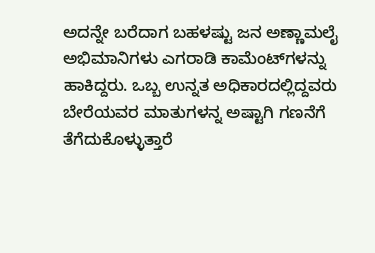ಅದನ್ನೇ ಬರೆದಾಗ ಬಹಳಷ್ಟು ಜನ ಅಣ್ಣಾಮಲೈ ಅಭಿಮಾನಿಗಳು ಎಗರಾಡಿ ಕಾಮೆಂಟ್‌ಗಳನ್ನು ಹಾಕಿದ್ದರು. ಒಬ್ಬ ಉನ್ನತ ಅಧಿಕಾರದಲ್ಲಿದ್ದವರು ಬೇರೆಯವರ ಮಾತುಗಳನ್ನ ಅಷ್ಟಾಗಿ ಗಣನೆಗೆ ತೆಗೆದುಕೊಳ್ಳುತ್ತಾರೆ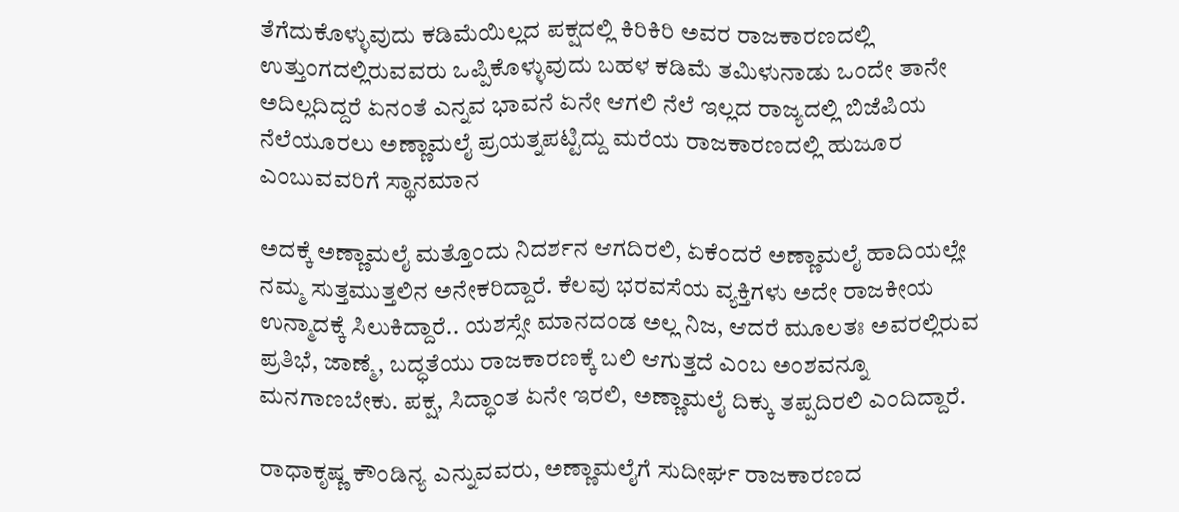ತೆಗೆದುಕೊಳ್ಳುವುದು ಕಡಿಮೆಯಿಲ್ಲದ ಪಕ್ಷದಲ್ಲಿ ಕಿರಿಕಿರಿ ಅವರ ರಾಜಕಾರಣದಲ್ಲಿ ಉತ್ತುಂಗದಲ್ಲಿರುವವರು ಒಪ್ಪಿಕೊಳ್ಳುವುದು ಬಹಳ ಕಡಿಮೆ ತಮಿಳುನಾಡು ಒಂದೇ ತಾನೇ ಅದಿಲ್ಲದಿದ್ದರೆ ಏನಂತೆ ಎನ್ನವ ಭಾವನೆ ಏನೇ ಆಗಲಿ ನೆಲೆ ಇಲ್ಲದ ರಾಜ್ಯದಲ್ಲಿ ಬಿಜೆಪಿಯ ನೆಲೆಯೂರಲು ಅಣ್ಣಾಮಲೈ ಪ್ರಯತ್ನಪಟ್ಟಿದ್ದು ಮರೆಯ ರಾಜಕಾರಣದಲ್ಲಿ ಹುಜೂರ ಎಂಬುವವರಿಗೆ ಸ್ಥಾನಮಾನ

ಅದಕ್ಕೆ ಅಣ್ಣಾಮಲೈ ಮತ್ತೊಂದು ನಿದರ್ಶನ ಆಗದಿರಲಿ, ಏಕೆಂದರೆ ಅಣ್ಣಾಮಲೈ ಹಾದಿಯಲ್ಲೇ ನಮ್ಮ ಸುತ್ತಮುತ್ತಲಿನ ಅನೇಕರಿದ್ದಾರೆ. ಕೆಲವು ಭರವಸೆಯ ವ್ಯಕ್ತಿಗಳು ಅದೇ ರಾಜಕೀಯ ಉನ್ಮಾದಕ್ಕೆ ಸಿಲುಕಿದ್ದಾರೆ.. ಯಶಸ್ಸೇ ಮಾನದಂಡ ಅಲ್ಲ ನಿಜ, ಆದರೆ ಮೂಲತಃ ಅವರಲ್ಲಿರುವ ಪ್ರತಿಭೆ, ಜಾಣ್ಮೆ, ಬದ್ಧತೆಯು ರಾಜಕಾರಣಕ್ಕೆ ಬಲಿ ಆಗುತ್ತದೆ ಎಂಬ ಅಂಶವನ್ನೂ ಮನಗಾಣಬೇಕು. ಪಕ್ಷ, ಸಿದ್ಧಾಂತ ಏನೇ ಇರಲಿ, ಅಣ್ಣಾಮಲೈ ದಿಕ್ಕು ತಪ್ಪದಿರಲಿ ಎಂದಿದ್ದಾರೆ.

ರಾಧಾಕೃಷ್ಣ ಕೌಂಡಿನ್ಯ ಎನ್ನುವವರು, ಅಣ್ಣಾಮಲೈಗೆ ಸುದೀರ್ಘ ರಾಜಕಾರಣದ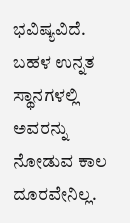ಭವಿಷ್ಯವಿದೆ. ಬಹಳ ಉನ್ನತ ಸ್ಥಾನಗಳಲ್ಲಿ ಅವರನ್ನು ನೋಡುವ ಕಾಲ ದೂರವೇನಿಲ್ಲ.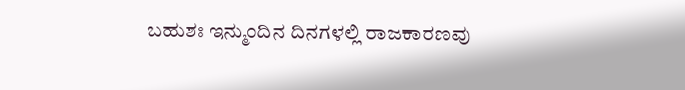ಬಹುಶಃ ಇನ್ಮುಂದಿನ ದಿನಗಳಲ್ಲಿ ರಾಜಕಾರಣವು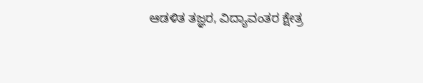ಆಡಳಿತ ತಜ್ಞರ, ವಿದ್ಯಾವಂತರ ಕ್ಷೇತ್ರ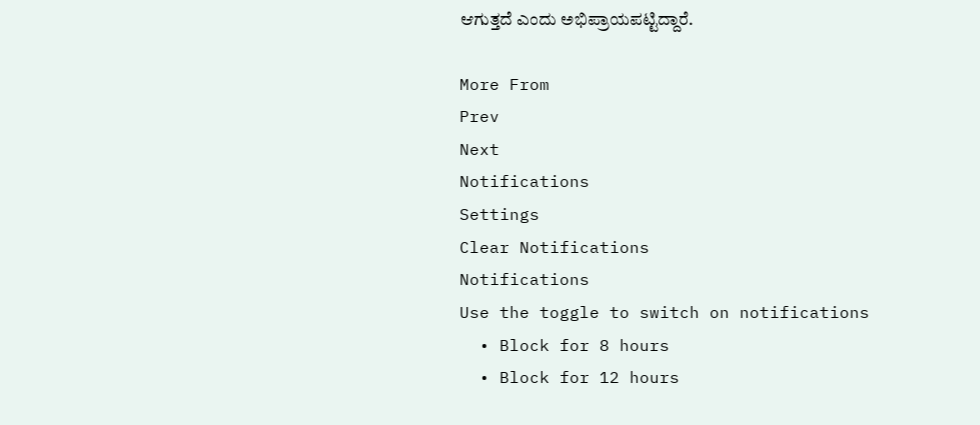ಆಗುತ್ತದೆ ಎಂದು ಅಭಿಪ್ರಾಯಪಟ್ಟಿದ್ದಾರೆ.

More From
Prev
Next
Notifications
Settings
Clear Notifications
Notifications
Use the toggle to switch on notifications
  • Block for 8 hours
  • Block for 12 hours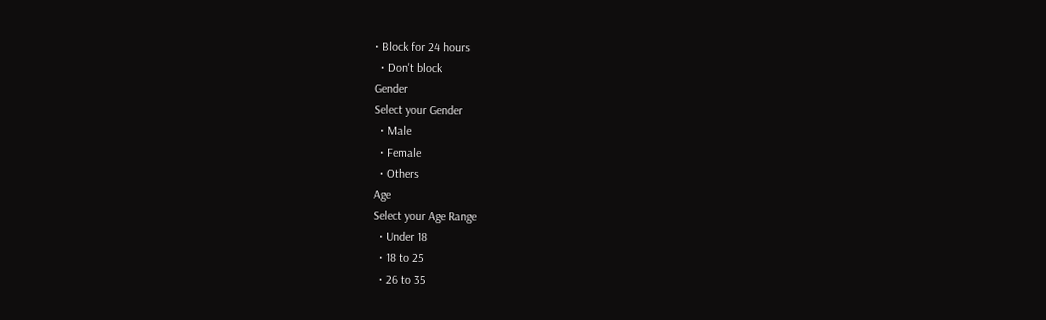• Block for 24 hours
  • Don't block
Gender
Select your Gender
  • Male
  • Female
  • Others
Age
Select your Age Range
  • Under 18
  • 18 to 25
  • 26 to 35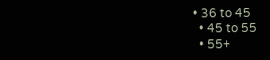• 36 to 45
  • 45 to 55
  • 55+